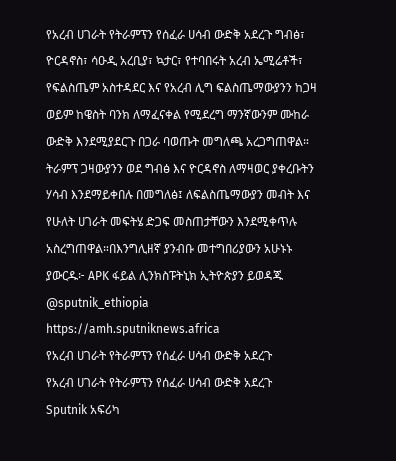የአረብ ሀገራት የትራምፕን የሰፈራ ሀሳብ ውድቅ አደረጉ ግብፅ፣ ዮርዳኖስ፣ ሳዑዲ አረቢያ፣ ኳታር፣ የተባበሩት አረብ ኤሚሬቶች፣ የፍልስጤም አስተዳደር እና የአረብ ሊግ ፍልስጤማውያንን ከጋዛ ወይም ከዌስት ባንክ ለማፈናቀል የሚደረግ ማንኛውንም ሙከራ ውድቅ እንደሚያደርጉ በጋራ ባወጡት መግለጫ አረጋግጠዋል። ትራምፕ ጋዛውያንን ወደ ግብፅ እና ዮርዳኖስ ለማዛወር ያቀረቡትን ሃሳብ እንደማይቀበሉ በመግለፅ፤ ለፍልስጤማውያን መብት እና የሁለት ሀገራት መፍትሄ ድጋፍ መስጠታቸውን እንደሚቀጥሉ አስረግጠዋል።በእንግሊዘኛ ያንብቡ መተግበሪያውን አሁኑኑ ያውርዱ፦ APK ፋይል ሊንክስፑትኒክ ኢትዮጵያን ይወዳጁ @sputnik_ethiopia
https://amh.sputniknews.africa
የአረብ ሀገራት የትራምፕን የሰፈራ ሀሳብ ውድቅ አደረጉ
የአረብ ሀገራት የትራምፕን የሰፈራ ሀሳብ ውድቅ አደረጉ
Sputnik አፍሪካ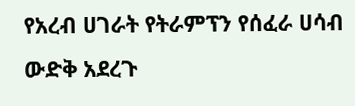የአረብ ሀገራት የትራምፕን የሰፈራ ሀሳብ ውድቅ አደረጉ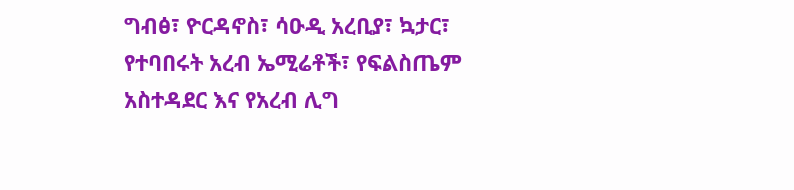ግብፅ፣ ዮርዳኖስ፣ ሳዑዲ አረቢያ፣ ኳታር፣ የተባበሩት አረብ ኤሚሬቶች፣ የፍልስጤም አስተዳደር እና የአረብ ሊግ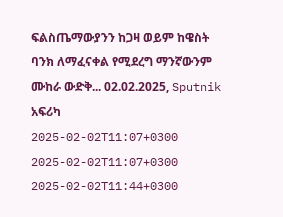ፍልስጤማውያንን ከጋዛ ወይም ከዌስት ባንክ ለማፈናቀል የሚደረግ ማንኛውንም ሙከራ ውድቅ... 02.02.2025, Sputnik አፍሪካ
2025-02-02T11:07+0300
2025-02-02T11:07+0300
2025-02-02T11:44+0300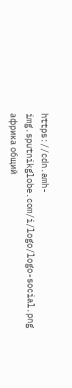https://cdn.amh-img.sputnikglobe.com/i/logo/logo-social.png
африка общий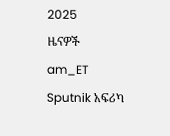2025
ዜናዎች
am_ET
Sputnik አፍሪካ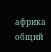африка общий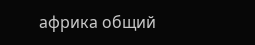африка общий